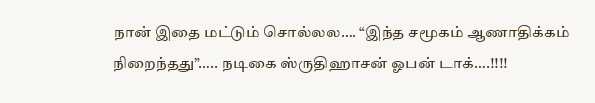நான் இதை மட்டும் சொல்லல…. “இந்த சமூகம் ஆணாதிக்கம் நிறைந்தது”….. நடிகை ஸ்ருதிஹாசன் ஓபன் டாக்….!!!!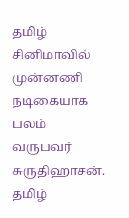தமிழ் சினிமாவில் முன்னணி நடிகையாக பலம் வருபவர் சுருதிஹாசன். தமிழ்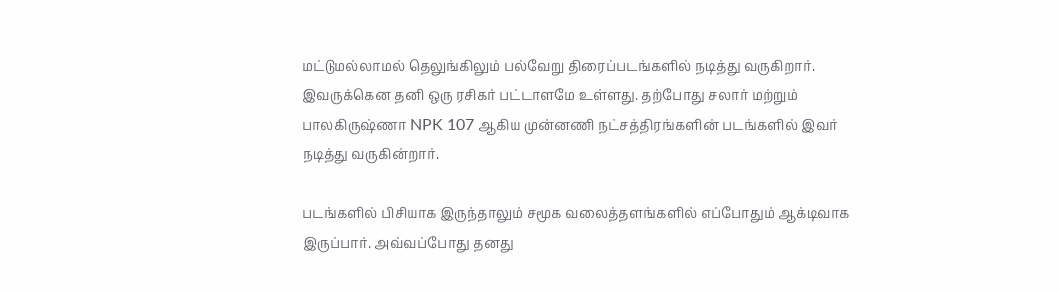மட்டுமல்லாமல் தெலுங்கிலும் பல்வேறு திரைப்படங்களில் நடித்து வருகிறார். இவருக்கென தனி ஒரு ரசிகர் பட்டாளமே உள்ளது. தற்போது சலார் மற்றும் பாலகிருஷ்ணா NPK 107 ஆகிய முன்னணி நட்சத்திரங்களின் படங்களில் இவர் நடித்து வருகின்றார்.

படங்களில் பிசியாக இருந்தாலும் சமூக வலைத்தளங்களில் எப்போதும் ஆக்டிவாக இருப்பார். அவ்வப்போது தனது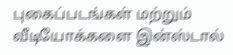புகைப்படங்கள் மற்றும் வீடியோக்களை இன்ஸ்டால்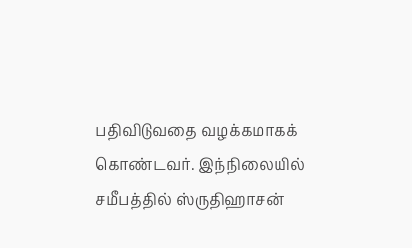பதிவிடுவதை வழக்கமாகக் கொண்டவர். இந்நிலையில் சமீபத்தில் ஸ்ருதிஹாசன்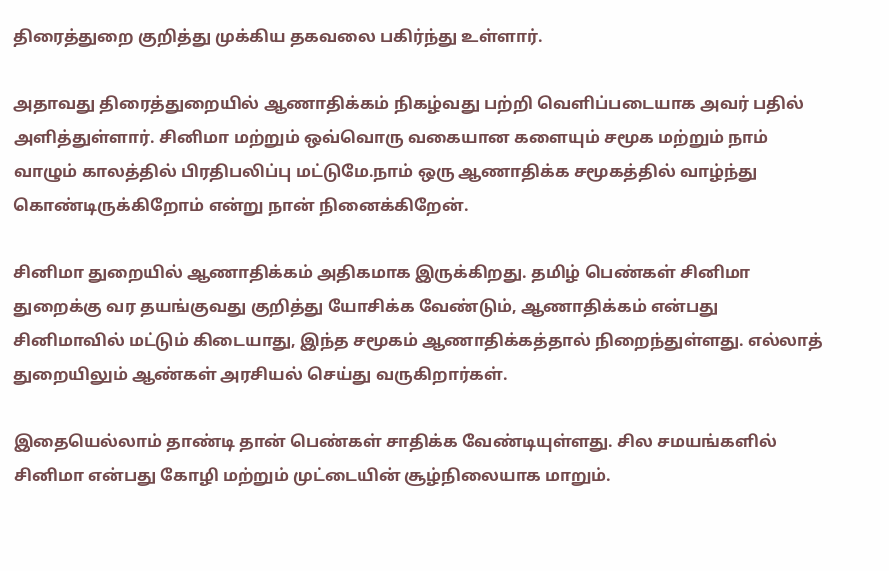திரைத்துறை குறித்து முக்கிய தகவலை பகிர்ந்து உள்ளார்.

அதாவது திரைத்துறையில் ஆணாதிக்கம் நிகழ்வது பற்றி வெளிப்படையாக அவர் பதில் அளித்துள்ளார். சினிமா மற்றும் ஒவ்வொரு வகையான களையும் சமூக மற்றும் நாம் வாழும் காலத்தில் பிரதிபலிப்பு மட்டுமே.நாம் ஒரு ஆணாதிக்க சமூகத்தில் வாழ்ந்து கொண்டிருக்கிறோம் என்று நான் நினைக்கிறேன்.

சினிமா துறையில் ஆணாதிக்கம் அதிகமாக இருக்கிறது. தமிழ் பெண்கள் சினிமா துறைக்கு வர தயங்குவது குறித்து யோசிக்க வேண்டும், ஆணாதிக்கம் என்பது சினிமாவில் மட்டும் கிடையாது, இந்த சமூகம் ஆணாதிக்கத்தால் நிறைந்துள்ளது. எல்லாத் துறையிலும் ஆண்கள் அரசியல் செய்து வருகிறார்கள்.

இதையெல்லாம் தாண்டி தான் பெண்கள் சாதிக்க வேண்டியுள்ளது. சில சமயங்களில் சினிமா என்பது கோழி மற்றும் முட்டையின் சூழ்நிலையாக மாறும்.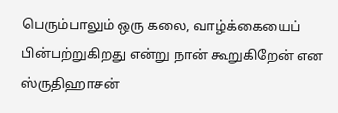பெரும்பாலும் ஒரு கலை, வாழ்க்கையைப் பின்பற்றுகிறது என்று நான் கூறுகிறேன் என ஸ்ருதிஹாசன்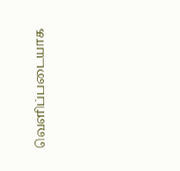வெளிப்படையாக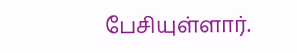பேசியுள்ளார்.